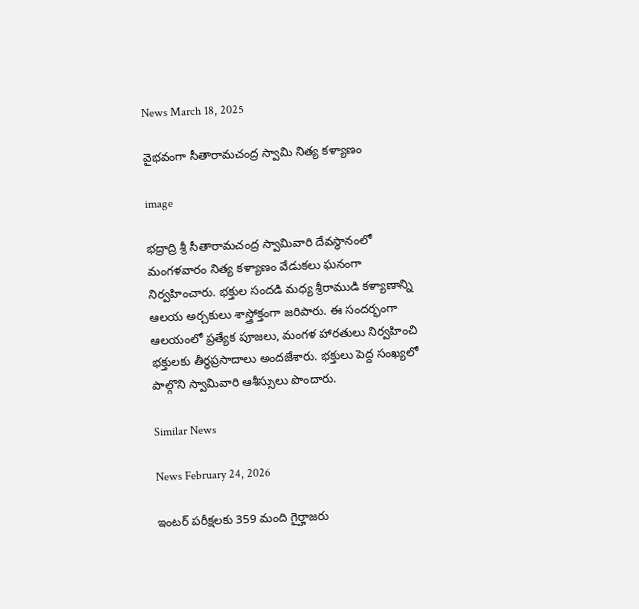News March 18, 2025

వైభవంగా సీతారామచంద్ర స్వామి నిత్య కళ్యాణం

image

భద్రాద్రి శ్రీ సీతారామచంద్ర స్వామివారి దేవస్థానంలో మంగళవారం నిత్య కళ్యాణం వేడుకలు ఘనంగా నిర్వహించారు. భక్తుల సందడి మధ్య శ్రీరాముడి కళ్యాణాన్ని ఆలయ అర్చకులు శాస్త్రోక్తంగా జరిపారు. ఈ సందర్భంగా ఆలయంలో ప్రత్యేక పూజలు, మంగళ హారతులు నిర్వహించి భక్తులకు తీర్థప్రసాదాలు అందజేశారు. భక్తులు పెద్ద సంఖ్యలో పాల్గొని స్వామివారి ఆశీస్సులు పొందారు.

Similar News

News February 24, 2026

ఇంటర్ పరీక్షలకు 359 మంది గైర్హాజరు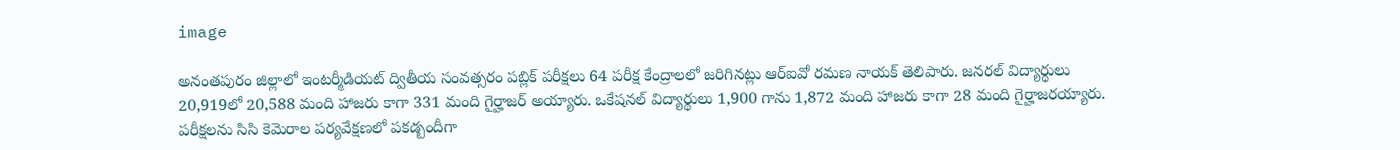image

అనంతపురం జిల్లాలో ఇంటర్మీడియట్ ద్వితీయ సంవత్సరం పబ్లిక్ పరీక్షలు 64 పరీక్ష కేంద్రాలలో జరిగినట్లు ఆర్ఐవో రమణ నాయక్ తెలిపారు. జనరల్ విద్యార్థులు 20,919లో 20,588 మంది హాజరు కాగా 331 మంది గైర్హాజర్ అయ్యారు. ఒకేషనల్ విద్యార్థులు 1,900 గాను 1,872 మంది హాజరు కాగా 28 మంది గైర్హాజరయ్యారు. పరీక్షలను సిసి కెమెరాల పర్యవేక్షణలో పకడ్బందీగా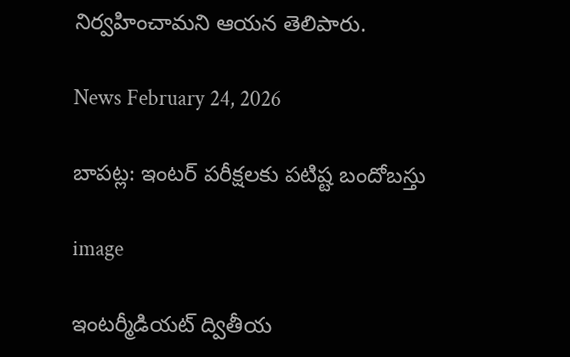నిర్వహించామని ఆయన తెలిపారు.

News February 24, 2026

బాపట్ల: ఇంటర్‌ పరీక్షలకు పటిష్ట బందోబస్తు

image

ఇంటర్మీడియట్ ద్వితీయ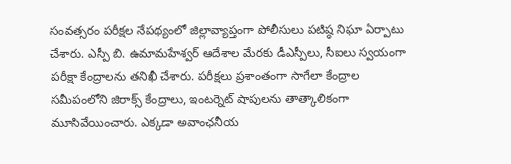సంవత్సరం పరీక్షల నేపథ్యంలో జిల్లావ్యాప్తంగా పోలీసులు పటిష్ఠ నిఘా ఏర్పాటు చేశారు. ఎస్పీ బి. ఉమామహేశ్వర్ ఆదేశాల మేరకు డీఎస్పీలు, సీఐలు స్వయంగా పరీక్షా కేంద్రాలను తనిఖీ చేశారు. పరీక్షలు ప్రశాంతంగా సాగేలా కేంద్రాల సమీపంలోని జిరాక్స్ కేంద్రాలు, ఇంటర్నెట్ షాపులను తాత్కాలికంగా మూసివేయించారు. ఎక్కడా అవాంఛనీయ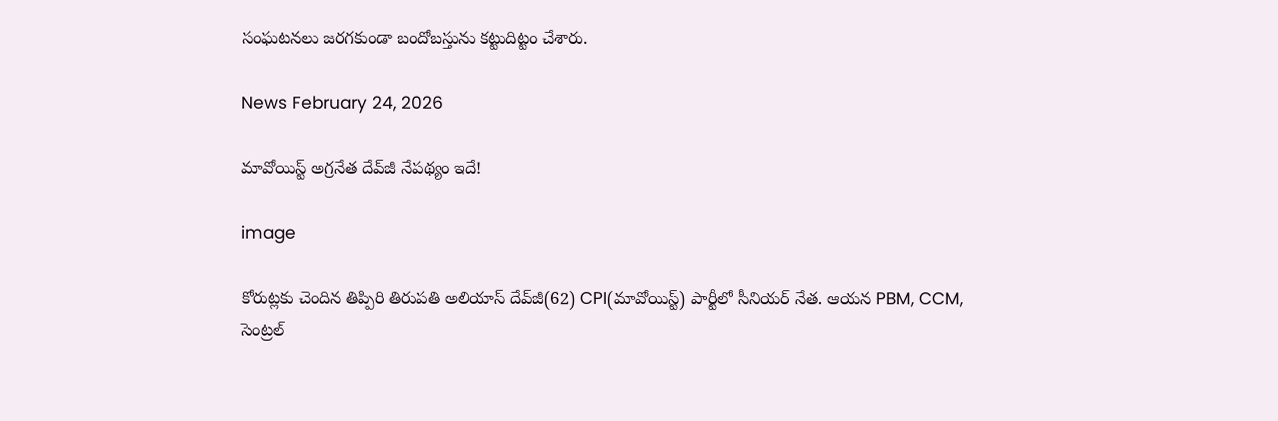సంఘటనలు జరగకుండా బందోబస్తును కట్టుదిట్టం చేశారు.

News February 24, 2026

మావోయిస్ట్ అగ్రనేత దేవ్‌జీ నేపథ్యం ఇదే!

image

కోరుట్లకు చెందిన తిప్పిరి తిరుపతి అలియాస్ దేవ్‌జీ(62) CPI(మావోయిస్ట్) పార్టీలో సీనియర్ నేత. ఆయన PBM, CCM, సెంట్రల్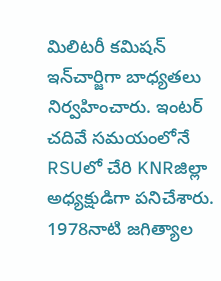మిలిటరీ కమిషన్ ఇన్‌చార్జిగా బాధ్యతలు నిర్వహించారు. ఇంటర్ చదివే సమయంలోనే RSUలో చేరి KNRజిల్లా అధ్యక్షుడిగా పనిచేశారు. 1978నాటి జగిత్యాల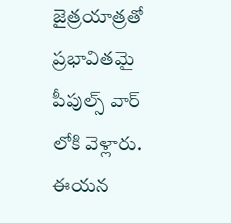జైత్రయాత్రతో ప్రభావితమై పీపుల్స్ వార్‌ లోకి వెళ్లారు. ఈయన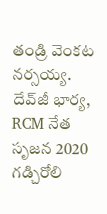తండ్రి వెంకట నర్సయ్య. దేవ్‌జీ భార్య, RCM నేత సృజన 2020 గడ్చిరోలి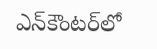ఎన్‌కౌంటర్‌లో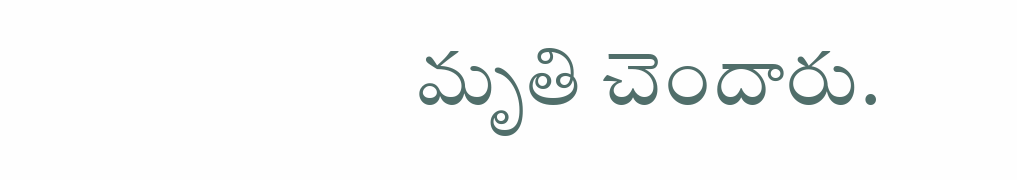మృతి చెందారు.